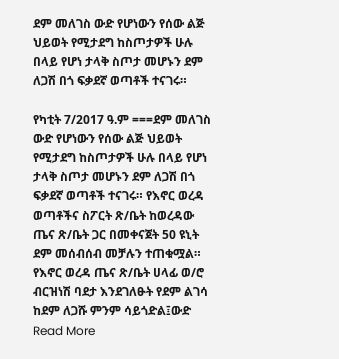ደም መለገስ ውድ የሆነውን የሰው ልጅ ህይወት የሚታደግ ከስጦታዎች ሁሉ በላይ የሆነ ታላቅ ስጦታ መሆኑን ደም ለጋሽ በጎ ፍቃደኛ ወጣቶች ተናገሩ።

የካቲት 7/2017 ዓ.ም ===ደም መለገስ ውድ የሆነውን የሰው ልጅ ህይወት የሚታደግ ከስጦታዎች ሁሉ በላይ የሆነ ታላቅ ስጦታ መሆኑን ደም ለጋሽ በጎ ፍቃደኛ ወጣቶች ተናገሩ። የእኖር ወረዳ ወጣቶችና ስፖርት ጽ/ቤት ከወረዳው ጤና ጽ/ቤት ጋር በመቀናጀት 50 ዩኒት ደም መሰብሰብ መቻሉን ተጠቁሟል። የእኖር ወረዳ ጤና ጽ/ቤት ሀላፊ ወ/ሮ ብርዝነሽ ባደታ እንደገለፁት የደም ልገሳ ከደም ለጋሹ ምንም ሳይጎድል፤ውድ Read More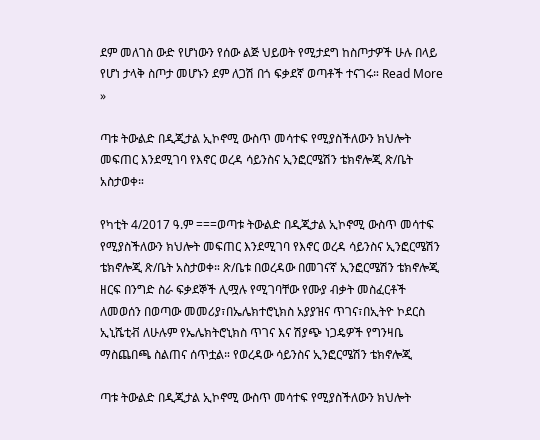ደም መለገስ ውድ የሆነውን የሰው ልጅ ህይወት የሚታደግ ከስጦታዎች ሁሉ በላይ የሆነ ታላቅ ስጦታ መሆኑን ደም ለጋሽ በጎ ፍቃደኛ ወጣቶች ተናገሩ። Read More »

ጣቱ ትውልድ በዲጂታል ኢኮኖሚ ውስጥ መሳተፍ የሚያስችለውን ክህሎት መፍጠር እንደሚገባ የእኖር ወረዳ ሳይንስና ኢንፎርሜሽን ቴክኖሎጂ ጽ/ቤት አስታወቀ።

የካቲት 4/2017 ዓ.ም ===ወጣቱ ትውልድ በዲጂታል ኢኮኖሚ ውስጥ መሳተፍ የሚያስችለውን ክህሎት መፍጠር እንደሚገባ የእኖር ወረዳ ሳይንስና ኢንፎርሜሽን ቴክኖሎጂ ጽ/ቤት አስታወቀ። ጽ/ቤቱ በወረዳው በመገናኛ ኢንፎርሜሽን ቴክኖሎጂ ዘርፍ በንግድ ስራ ፍቃደኞች ሊሟሉ የሚገባቸው የሙያ ብቃት መስፈርቶች ለመወሰን በወጣው መመሪያ፣በኤሌክተሮኒክስ አያያዝና ጥገና፣በኢትዮ ኮደርስ ኢኒሼቲቭ ለሁሉም የኤሌክትሮኒክስ ጥገና እና ሽያጭ ነጋዴዎች የግንዛቤ ማስጨበጫ ስልጠና ሰጥቷል። የወረዳው ሳይንስና ኢንፎርሜሽን ቴክኖሎጂ

ጣቱ ትውልድ በዲጂታል ኢኮኖሚ ውስጥ መሳተፍ የሚያስችለውን ክህሎት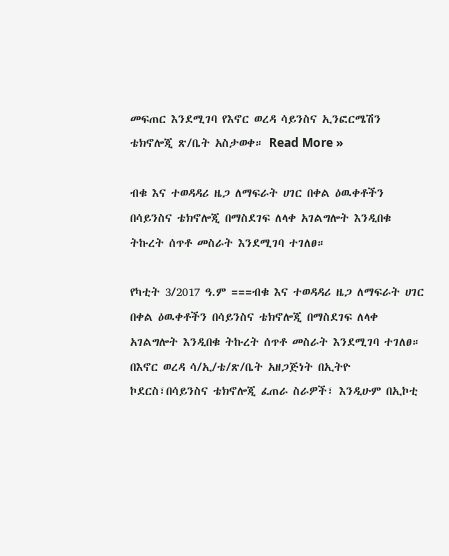መፍጠር እንደሚገባ የእኖር ወረዳ ሳይንስና ኢንፎርሜሽን ቴክኖሎጂ ጽ/ቤት አስታወቀ። Read More »

ብቁ እና ተወዳዳሪ ዜጋ ለማፍራት ሀገር በቀል ዕዉቀቶችን በሳይንስና ቴክኖሎጂ በማስደገፍ ለላቀ አገልግሎት እንዲበቁ ትኩረት ሰጥቶ መስራት እንደሚገባ ተገለፀ።

የካቲት 3/2017 ዓ.ም ===ብቁ እና ተወዳዳሪ ዜጋ ለማፍራት ሀገር በቀል ዕዉቀቶችን በሳይንስና ቴክኖሎጂ በማስደገፍ ለላቀ አገልግሎት እንዲበቁ ትኩረት ሰጥቶ መስራት እንደሚገባ ተገለፀ። በእኖር ወረዳ ሳ/ኢ/ቴ/ጽ/ቤት አዘጋጅነት በኢትዮ ኮደርስ፣በሳይንስና ቴክኖሎጂ ፈጠራ ስራዎች፣ እንዲሁም በኢኮቲ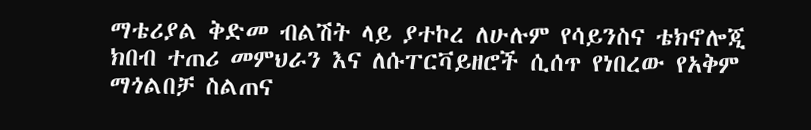ማቴሪያል ቅድመ ብልሽት ላይ ያተኮረ ለሁሉም የሳይንስና ቴክኖሎጂ ክበብ ተጠሪ መምህራን እና ለሱፐርቫይዘሮች ሲሰጥ የነበረው የአቅም ማጎልበቻ ስልጠና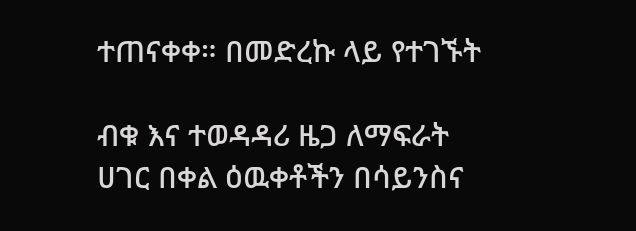ተጠናቀቀ። በመድረኩ ላይ የተገኙት

ብቁ እና ተወዳዳሪ ዜጋ ለማፍራት ሀገር በቀል ዕዉቀቶችን በሳይንስና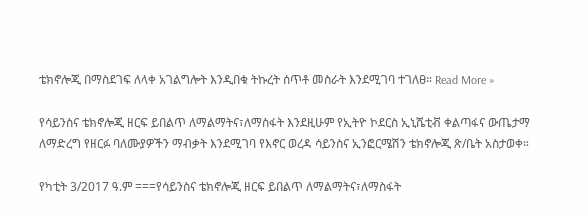ቴክኖሎጂ በማስደገፍ ለላቀ አገልግሎት እንዲበቁ ትኩረት ሰጥቶ መስራት እንደሚገባ ተገለፀ። Read More »

የሳይንስና ቴክኖሎጂ ዘርፍ ይበልጥ ለማልማትና፣ለማስፋት እንደዚሁም የኢትዮ ኮደርስ ኢኒሼቲቭ ቀልጣፋና ውጤታማ ለማድረግ የዘርፉ ባለሙያዎችን ማብቃት እንደሚገባ የእኖር ወረዳ ሳይንስና ኢንፎርሜሽን ቴክኖሎጂ ጽ/ቤት አስታወቀ።

የካቲት 3/2017 ዓ.ም ===የሳይንስና ቴክኖሎጂ ዘርፍ ይበልጥ ለማልማትና፣ለማስፋት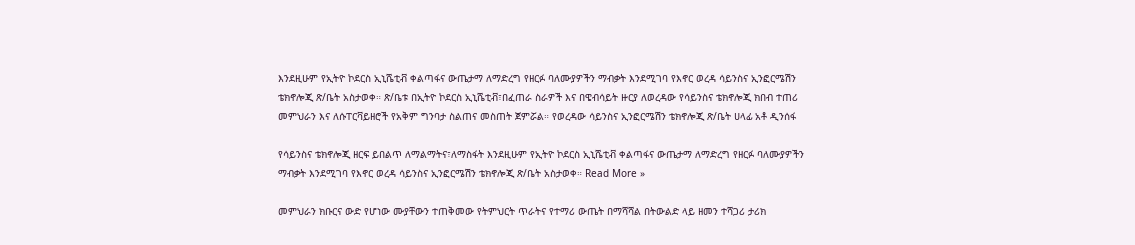እንደዚሁም የኢትዮ ኮደርስ ኢኒሼቲቭ ቀልጣፋና ውጤታማ ለማድረግ የዘርፉ ባለሙያዎችን ማብቃት እንደሚገባ የእኖር ወረዳ ሳይንስና ኢንፎርሜሽን ቴክኖሎጂ ጽ/ቤት አስታወቀ። ጽ/ቤቱ በኢትዮ ኮደርስ ኢኒሼቲቭ፣በፈጠራ ስራዎች እና በዌብሳይት ዙርያ ለወረዳው የሳይንስና ቴክኖሎጂ ክበብ ተጠሪ መምህራን እና ለሱፐርቫይዘሮች የአቅም ግንባታ ስልጠና መስጠት ጀምሯል። የወረዳው ሳይንስና ኢንፎርሜሽን ቴክኖሎጂ ጽ/ቤት ሀላፊ አቶ ዲንሰፋ

የሳይንስና ቴክኖሎጂ ዘርፍ ይበልጥ ለማልማትና፣ለማስፋት እንደዚሁም የኢትዮ ኮደርስ ኢኒሼቲቭ ቀልጣፋና ውጤታማ ለማድረግ የዘርፉ ባለሙያዎችን ማብቃት እንደሚገባ የእኖር ወረዳ ሳይንስና ኢንፎርሜሽን ቴክኖሎጂ ጽ/ቤት አስታወቀ። Read More »

መምህራን ክቡርና ውድ የሆነው ሙያቸውን ተጠቅመው የትምህርት ጥራትና የተማሪ ውጤት በማሻሻል በትውልድ ላይ ዘመን ተሻጋሪ ታሪክ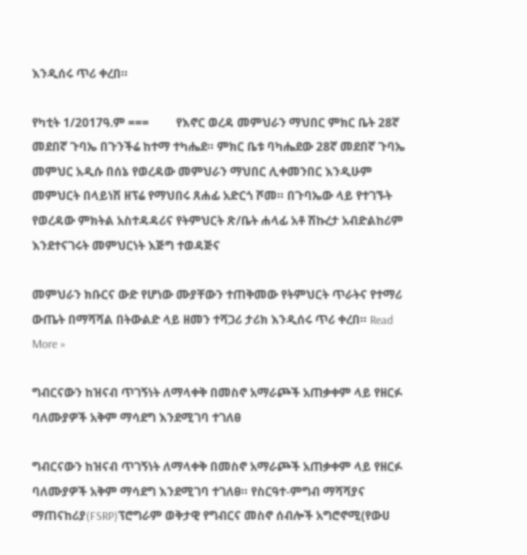እንዲሰሩ ጥሪ ቀረበ።

የካቲት 1/2017ዓ.ም ===         የእኖር ወረዳ መምህራን ማህበር ምክር ቤት 28ኛ መደበኛ ጉባኤ በጉንችሬ ከተማ ተካሔደ። ምክር ቤቱ ባካሔደው 28ኛ መደበኛ ጉባኤ መምህር አዲሱ በሰኔ የወረዳው መምህራን ማህበር ሊቀመንበር እንዲሁም መምህርት በላይነሽ ዘፕሬ የማህበሩ ጸሐፊ አድርጎ ሾመ። በጉባኤው ላይ የተገኙት የወረዳው ምክትል አስተዳዳሪና የትምህርት ጽ/ቤት ሐላፊ አቶ ሽኩረታ አብድልከሪም እንደተናገሩት መምህርነት እጅግ ተወዳጅና

መምህራን ክቡርና ውድ የሆነው ሙያቸውን ተጠቅመው የትምህርት ጥራትና የተማሪ ውጤት በማሻሻል በትውልድ ላይ ዘመን ተሻጋሪ ታሪክ እንዲሰሩ ጥሪ ቀረበ። Read More »

ግብርናውን ከዝናብ ጥገኝነት ለማላቀቅ በመስኖ አማራጮች አጠቃቀም ላይ የዘርፉ ባለሙያዎች አቅም ማሳደግ እንደሚገባ ተገለፀ

ግብርናውን ከዝናብ ጥገኝነት ለማላቀቅ በመስኖ አማራጮች አጠቃቀም ላይ የዘርፉ ባለሙያዎች አቅም ማሳደግ እንደሚገባ ተገለፀ። የስርዓተ-ምግብ ማሻሻያና ማጠናከሪያ(FSRP)ፕሮግራም ወቅታዊ የግብርና መስኖ ሰብሎች አግሮኖሚ(የውሀ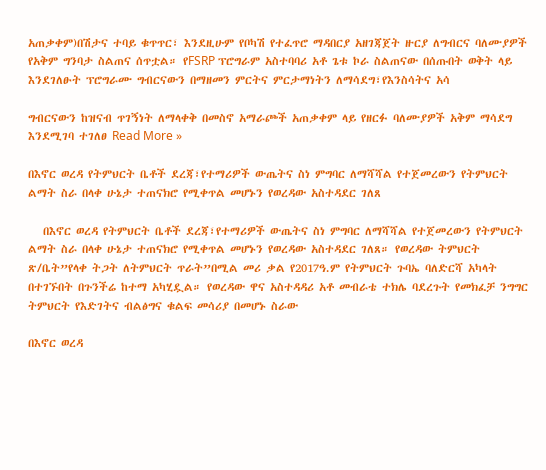አጠቃቀም)በሽታና ተባይ ቁጥጥር፣ እንደዚሁም የቦካሽ የተፈጥሮ ማዳበርያ አዘገጃጀት ዙርያ ለግብርና ባለሙያዎች የአቅም ግንባታ ስልጠና ሰጥቷል። የFSRP ፕሮግራም አስተባባሪ አቶ ጌቱ ኮራ ስልጠናው በሰጡበት ወቅት ላይ እንደገለፁት ፕሮግራሙ ግብርናውን በማዘመን ምርትና ምርታማነትን ለማሳደግ፣የእንስሳትና አሳ

ግብርናውን ከዝናብ ጥገኝነት ለማላቀቅ በመስኖ አማራጮች አጠቃቀም ላይ የዘርፉ ባለሙያዎች አቅም ማሳደግ እንደሚገባ ተገለፀ Read More »

በእኖር ወረዳ የትምህርት ቤቶች ደረጃ፣የተማሪዎች ውጤትና ስነ ምግባር ለማሻሻል የተጀመረውን የትምህርት ልማት ስራ በላቀ ሁኔታ ተጠናክሮ የሚቀጥል መሆኑን የወረዳው አስተዳደር ገለጸ

   በእኖር ወረዳ የትምህርት ቤቶች ደረጃ፣የተማሪዎች ውጤትና ስነ ምግባር ለማሻሻል የተጀመረውን የትምህርት ልማት ስራ በላቀ ሁኔታ ተጠናክሮ የሚቀጥል መሆኑን የወረዳው አስተዳደር ገለጸ። የወረዳው ትምህርት ጽ/ቤት”የላቀ ትጋት ለትምህርት ጥራት”በሚል መሪ ቃል የ2017ዓ.ም የትምህርት ጉባኤ ባለድርሻ አካላት በተገኙበት በጉንችሬ ከተማ አካሂዷል። የወረዳው ዋና አስተዳዳሪ አቶ መብራቴ ተክሌ ባደረጉት የመክፈቻ ንግግር ትምህርት የእድገትና ብልፅግና ቁልፍ መሳሪያ በመሆኑ ስራው

በእኖር ወረዳ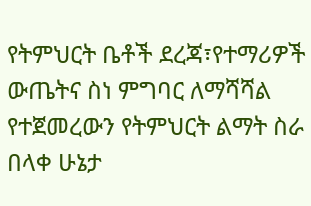የትምህርት ቤቶች ደረጃ፣የተማሪዎች ውጤትና ስነ ምግባር ለማሻሻል የተጀመረውን የትምህርት ልማት ስራ በላቀ ሁኔታ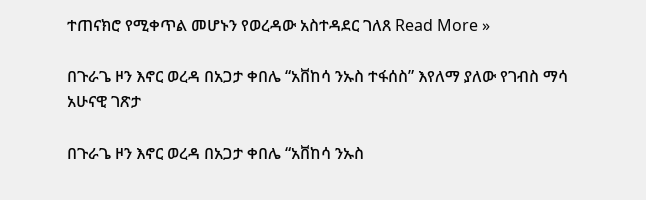ተጠናክሮ የሚቀጥል መሆኑን የወረዳው አስተዳደር ገለጸ Read More »

በጉራጌ ዞን እኖር ወረዳ በአጋታ ቀበሌ “አቨከሳ ንኡስ ተፋሰስ” እየለማ ያለው የገብስ ማሳ አሁናዊ ገጽታ

በጉራጌ ዞን እኖር ወረዳ በአጋታ ቀበሌ “አቨከሳ ንኡስ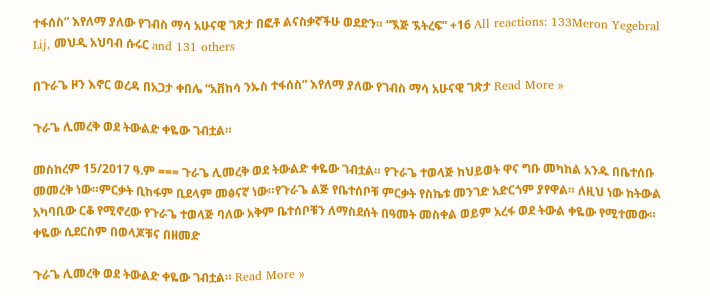ተፋሰስ” እየለማ ያለው የገብስ ማሳ አሁናዊ ገጽታ በፎቶ ልናስቃኛችሁ ወደድን። “ኧጅ ኧትረፍ” +16 All reactions: 133Meron Yegebral Lij, መህዲ አህባብ ሱሩር and 131 others

በጉራጌ ዞን እኖር ወረዳ በአጋታ ቀበሌ “አቨከሳ ንኡስ ተፋሰስ” እየለማ ያለው የገብስ ማሳ አሁናዊ ገጽታ Read More »

ጉራጌ ሊመረቅ ወደ ትውልድ ቀዬው ገብቷል።

መስከረም 15/2017 ዓ.ም === ጉራጌ ሊመረቅ ወደ ትውልድ ቀዬው ገብቷል። የጉራጌ ተወላጅ ከህይወት ዋና ግቡ መካከል አንዱ በቤተሰቡ መመረቅ ነው።ምርቃት ቢከፋም ቢደላም መፅናኛ ነው።የጉራጌ ልጅ የቤተሰቦቹ ምርቃት የስኬቱ መንገድ አድርጎም ያየዋል። ለዚህ ነው ከትውል አካባቢው ርቆ የሚኖረው የጉራጌ ተወላጅ ባለው አቅም ቤተሰቦቹን ለማስደሰት በዓመት መስቀል ወይም አረፋ ወደ ትውል ቀዬው የሚተመው። ቀዬው ሲደርስም በወላጆቹና በዘመድ

ጉራጌ ሊመረቅ ወደ ትውልድ ቀዬው ገብቷል። Read More »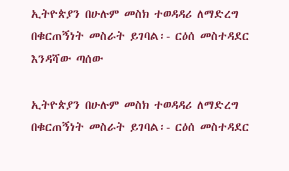ኢትዮጵያን በሁሉም መስክ ተወዳዳሪ ለማድረግ በቁርጠኝነት መስራት ይገባል፡- ርዕሰ መስተዳደር እንዳሻው ጣሰው

ኢትዮጵያን በሁሉም መስክ ተወዳዳሪ ለማድረግ በቁርጠኝነት መስራት ይገባል፡- ርዕሰ መስተዳደር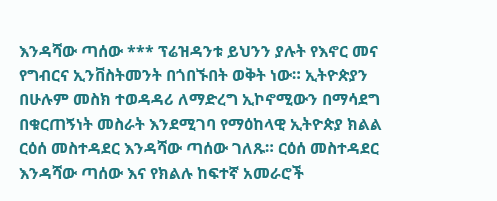እንዳሻው ጣሰው *** ፕሬዝዳንቱ ይህንን ያሉት የእኖር መና የግብርና ኢንቨስትመንት በጎበኙበት ወቅት ነው። ኢትዮጵያን በሁሉም መስክ ተወዳዳሪ ለማድረግ ኢኮኖሚውን በማሳደግ በቁርጠኝነት መስራት እንደሚገባ የማዕከላዊ ኢትዮጵያ ክልል ርዕሰ መስተዳደር እንዳሻው ጣሰው ገለጹ። ርዕሰ መስተዳደር እንዳሻው ጣሰው እና የክልሉ ከፍተኛ አመራሮች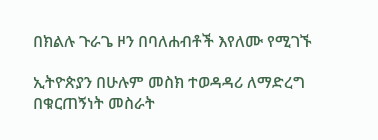በክልሉ ጉራጌ ዞን በባለሐብቶች እየለሙ የሚገኙ

ኢትዮጵያን በሁሉም መስክ ተወዳዳሪ ለማድረግ በቁርጠኝነት መስራት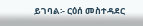ይገባል፡- ርዕሰ መስተዳደር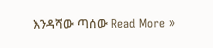እንዳሻው ጣሰው Read More »